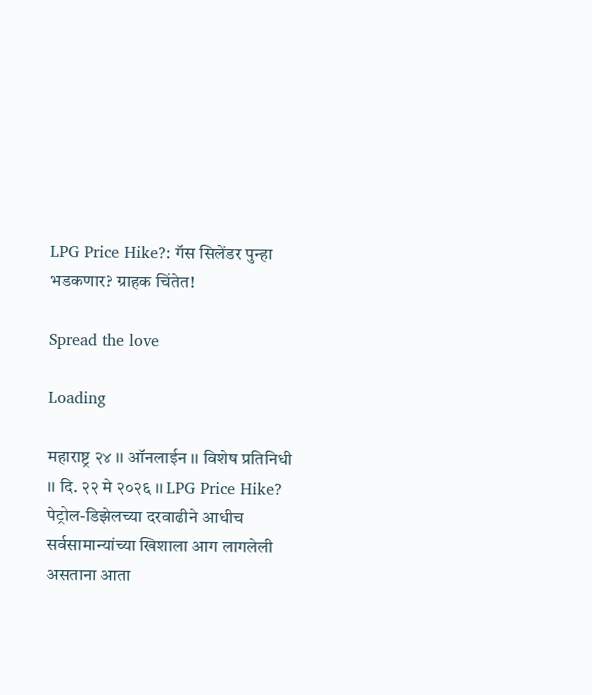LPG Price Hike?: गॅस सिलेंडर पुन्हा भडकणार? ग्राहक चिंतेत!

Spread the love

Loading

महाराष्ट्र २४ ।। ऑनलाईन ।। विशेष प्रतिनिधी ।। दि. २२ मे २०२६ ।। LPG Price Hike? पेट्रोल-डिझेलच्या दरवाढीने आधीच सर्वसामान्यांच्या खिशाला आग लागलेली असताना आता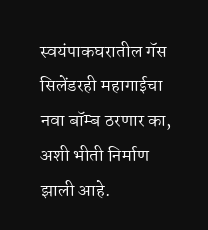स्वयंपाकघरातील गॅस सिलेंडरही महागाईचा नवा बॉम्ब ठरणार का, अशी भीती निर्माण झाली आहे.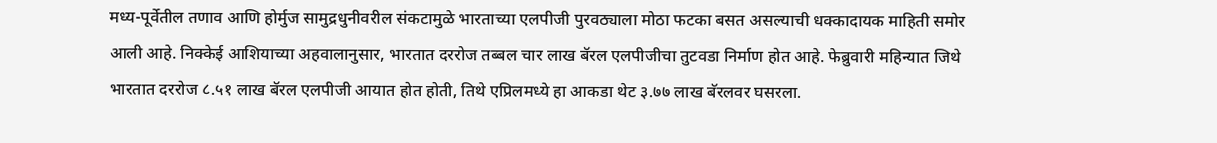मध्य-पूर्वेतील तणाव आणि होर्मुज सामुद्रधुनीवरील संकटामुळे भारताच्या एलपीजी पुरवठ्याला मोठा फटका बसत असल्याची धक्कादायक माहिती समोर आली आहे. निक्केई आशियाच्या अहवालानुसार, भारतात दररोज तब्बल चार लाख बॅरल एलपीजीचा तुटवडा निर्माण होत आहे. फेब्रुवारी महिन्यात जिथे भारतात दररोज ८.५१ लाख बॅरल एलपीजी आयात होत होती, तिथे एप्रिलमध्ये हा आकडा थेट ३.७७ लाख बॅरलवर घसरला.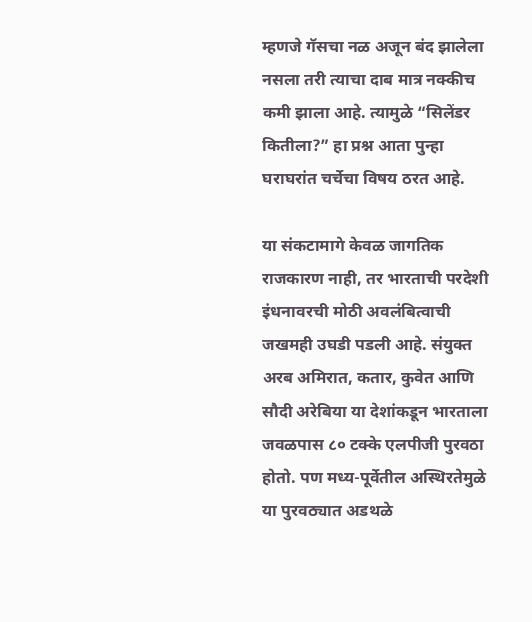म्हणजे गॅसचा नळ अजून बंद झालेला नसला तरी त्याचा दाब मात्र नक्कीच कमी झाला आहे. त्यामुळे “सिलेंडर कितीला?” हा प्रश्न आता पुन्हा घराघरांत चर्चेचा विषय ठरत आहे.

या संकटामागे केवळ जागतिक राजकारण नाही, तर भारताची परदेशी इंधनावरची मोठी अवलंबित्वाची जखमही उघडी पडली आहे. संयुक्त अरब अमिरात, कतार, कुवेत आणि सौदी अरेबिया या देशांकडून भारताला जवळपास ८० टक्के एलपीजी पुरवठा होतो. पण मध्य-पूर्वेतील अस्थिरतेमुळे या पुरवठ्यात अडथळे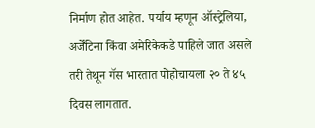निर्माण होत आहेत. पर्याय म्हणून ऑस्ट्रेलिया, अर्जेंटिना किंवा अमेरिकेकडे पाहिले जात असले तरी तेथून गॅस भारतात पोहोचायला २० ते ४५ दिवस लागतात.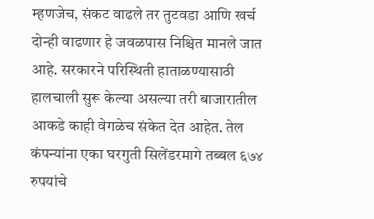म्हणजेच, संकट वाढले तर तुटवडा आणि खर्च दोन्ही वाढणार हे जवळपास निश्चित मानले जात आहे. सरकारने परिस्थिती हाताळण्यासाठी हालचाली सुरू केल्या असल्या तरी बाजारातील आकडे काही वेगळेच संकेत देत आहेत. तेल कंपन्यांना एका घरगुती सिलेंडरमागे तब्बल ६७४ रुपयांचे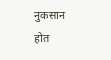नुकसान होत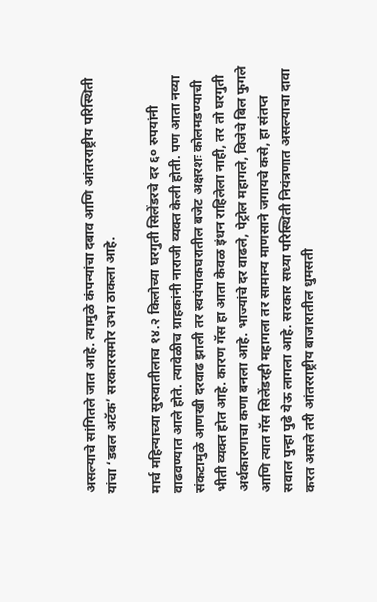असल्याचे सांगितले जात आहे. त्यामुळे कंपन्यांचा दबाव आणि आंतरराष्ट्रीय परिस्थिती यांचा ‘डबल अटॅक’ सरकारसमोर उभा ठाकला आहे.

मार्च महिन्याच्या सुरुवातीलाच १४.२ किलोच्या घरगुती सिलेंडरचे दर ६० रुपयांनी वाढवण्यात आले होते. त्यावेळीच ग्राहकांनी नाराजी व्यक्त केली होती. पण आता नव्या संकटामुळे आणखी दरवाढ झाली तर स्वयंपाकघरातील बजेट अक्षरशः कोलमडण्याची भीती व्यक्त होत आहे. कारण गॅस हा आता केवळ इंधन राहिलेला नाही, तर तो घरगुती अर्थकारणाचा कणा बनला आहे. भाज्यांचे दर वाढले, पेट्रोल महागले, विजेचे बिल फुगले आणि त्यात गॅस सिलेंडरही महागला तर सामान्य माणसाने जगायचे कसे, हा संतप्त सवाल पुन्हा पुढे येऊ लागला आहे. सरकार सध्या परिस्थिती नियंत्रणात असल्याचा दावा करत असले तरी आंतरराष्ट्रीय बाजारातील धुमसती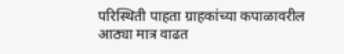परिस्थिती पाहता ग्राहकांच्या कपाळावरील आठ्या मात्र वाढत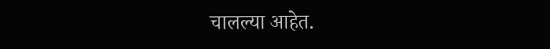चालल्या आहेत.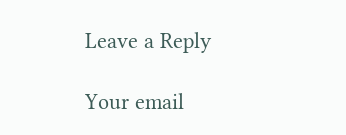Leave a Reply

Your email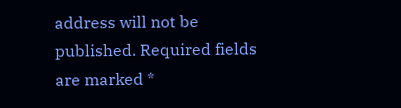address will not be published. Required fields are marked *